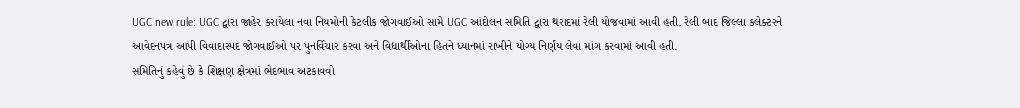UGC new rule: UGC દ્વારા જાહેર કરાયેલા નવા નિયમોની કેટલીક જોગવાઈઓ સામે UGC આંદોલન સમિતિ દ્વારા થરાદમાં રેલી યોજવામાં આવી હતી. રેલી બાદ જિલ્લા કલેક્ટરને આવેદનપત્ર આપી વિવાદાસ્પદ જોગવાઈઓ પર પુનર્વિચાર કરવા અને વિદ્યાર્થીઓના હિતને ધ્યાનમાં રાખીને યોગ્ય નિર્ણય લેવા માંગ કરવામાં આવી હતી.
સમિતિનું કહેવું છે કે શિક્ષણ ક્ષેત્રમાં ભેદભાવ અટકાવવો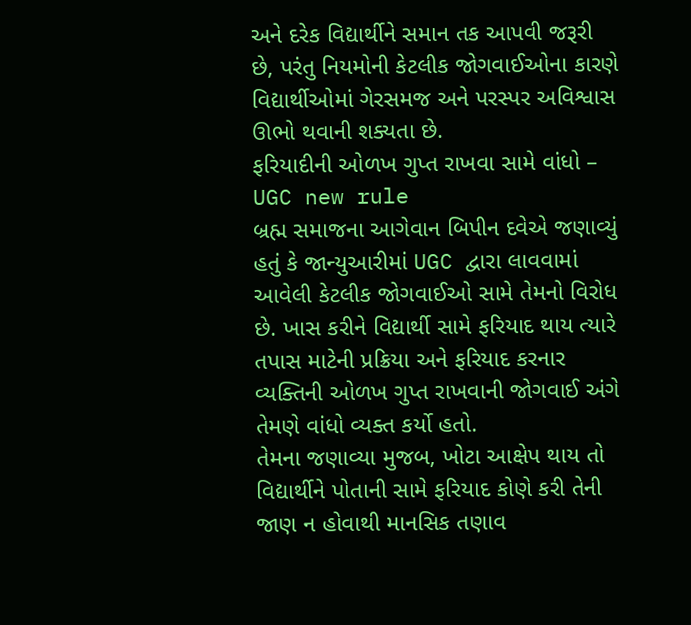અને દરેક વિદ્યાર્થીને સમાન તક આપવી જરૂરી છે, પરંતુ નિયમોની કેટલીક જોગવાઈઓના કારણે વિદ્યાર્થીઓમાં ગેરસમજ અને પરસ્પર અવિશ્વાસ ઊભો થવાની શક્યતા છે.
ફરિયાદીની ઓળખ ગુપ્ત રાખવા સામે વાંધો – UGC new rule
બ્રહ્મ સમાજના આગેવાન બિપીન દવેએ જણાવ્યું હતું કે જાન્યુઆરીમાં UGC દ્વારા લાવવામાં આવેલી કેટલીક જોગવાઈઓ સામે તેમનો વિરોધ છે. ખાસ કરીને વિદ્યાર્થી સામે ફરિયાદ થાય ત્યારે તપાસ માટેની પ્રક્રિયા અને ફરિયાદ કરનાર વ્યક્તિની ઓળખ ગુપ્ત રાખવાની જોગવાઈ અંગે તેમણે વાંધો વ્યક્ત કર્યો હતો.
તેમના જણાવ્યા મુજબ, ખોટા આક્ષેપ થાય તો વિદ્યાર્થીને પોતાની સામે ફરિયાદ કોણે કરી તેની જાણ ન હોવાથી માનસિક તણાવ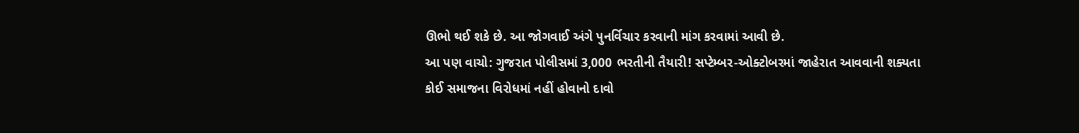ઊભો થઈ શકે છે. આ જોગવાઈ અંગે પુનર્વિચાર કરવાની માંગ કરવામાં આવી છે.
આ પણ વાચો: ગુજરાત પોલીસમાં 3,000 ભરતીની તૈયારી! સપ્ટેમ્બર-ઓક્ટોબરમાં જાહેરાત આવવાની શક્યતા
કોઈ સમાજના વિરોધમાં નહીં હોવાનો દાવો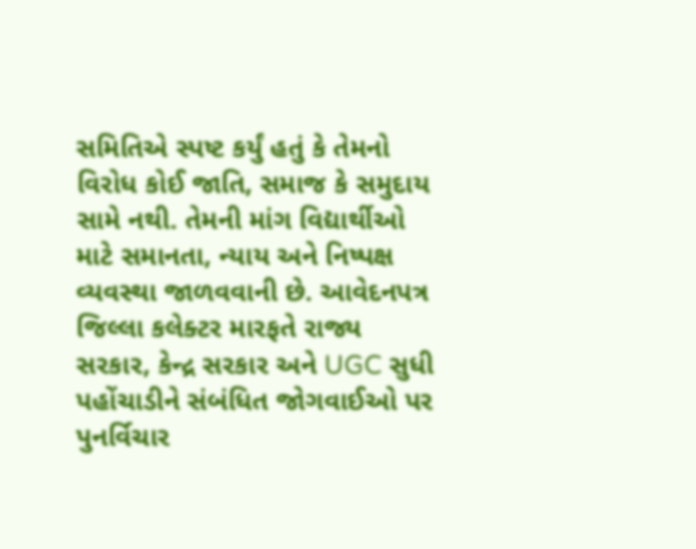સમિતિએ સ્પષ્ટ કર્યું હતું કે તેમનો વિરોધ કોઈ જાતિ, સમાજ કે સમુદાય સામે નથી. તેમની માંગ વિદ્યાર્થીઓ માટે સમાનતા, ન્યાય અને નિષ્પક્ષ વ્યવસ્થા જાળવવાની છે. આવેદનપત્ર જિલ્લા કલેક્ટર મારફતે રાજ્ય સરકાર, કેન્દ્ર સરકાર અને UGC સુધી પહોંચાડીને સંબંધિત જોગવાઈઓ પર પુનર્વિચાર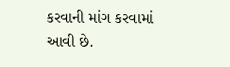કરવાની માંગ કરવામાં આવી છે.